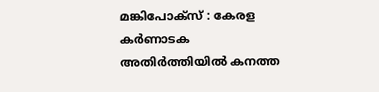മങ്കിപോക്സ് : കേരള കർണാടക അതിർത്തിയിൽ കനത്ത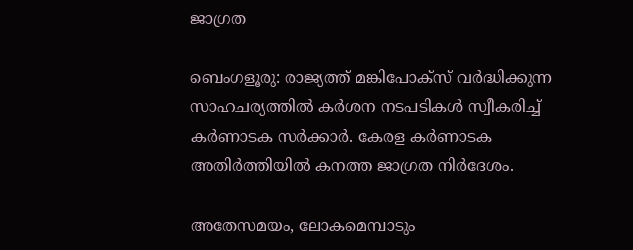ജാഗ്രത

ബെംഗളൂരു: രാജ്യത്ത് മങ്കിപോക്സ് വര്‍ദ്ധിക്കുന്ന സാഹചര്യത്തില്‍ കര്‍ശന നടപടികള്‍ സ്വീകരിച്ച്‌ കര്‍ണാടക സര്‍ക്കാര്‍. കേരള കർണാടക അതിർത്തിയിൽ കനത്ത ജാഗ്രത നിർദേശം.

അതേസമയം, ലോകമെമ്പാടും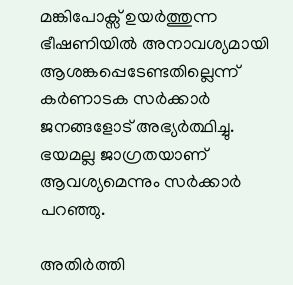മങ്കിപോക്സ് ഉയര്‍ത്തുന്ന ഭീഷണിയില്‍ അനാവശ്യമായി ആശങ്കപ്പെടേണ്ടതില്ലെന്ന് കര്‍ണാടക സര്‍ക്കാര്‍ ജനങ്ങളോട് അഭ്യര്‍ത്ഥിച്ചു. ഭയമല്ല ജാഗ്രതയാണ് ആവശ്യമെന്നും സര്‍ക്കാര്‍ പറഞ്ഞു.

അതിര്‍ത്തി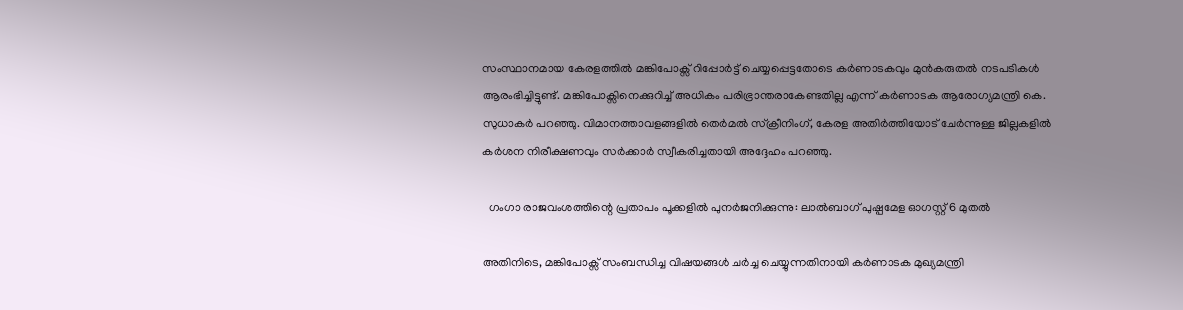സംസ്ഥാനമായ കേരളത്തില്‍ മങ്കിപോക്സ് റിപ്പോര്‍ട്ട് ചെയ്യപ്പെട്ടതോടെ കര്‍ണാടകവും മുന്‍കരുതല്‍ നടപടികള്‍ ആരംഭിച്ചിട്ടുണ്ട്. മങ്കിപോക്സിനെക്കുറിച്ച്‌ അധികം പരിഭ്രാന്തരാകേണ്ടതില്ല എന്ന് കര്‍ണാടക ആരോഗ്യമന്ത്രി കെ. സുധാകര്‍ പറഞ്ഞു. വിമാനത്താവളങ്ങളില്‍ തെര്‍മല്‍ സ്‌ക്രീനിംഗ്, കേരള അതിര്‍ത്തിയോട് ചേര്‍ന്നുള്ള ജില്ലകളില്‍ കര്‍ശന നിരീക്ഷണവും സര്‍ക്കാര്‍ സ്വീകരിച്ചതായി അദ്ദേഹം പറഞ്ഞു.

  ഗംഗാ രാജവംശത്തിന്റെ പ്രതാപം പൂക്കളിൽ പുനർജനിക്കുന്നു: ലാൽബാഗ് പുഷ്പമേള ഓഗസ്റ്റ് 6 മുതൽ

അതിനിടെ, മങ്കിപോക്സ് സംബന്ധിച്ച വിഷയങ്ങള്‍ ചര്‍ച്ച ചെയ്യുന്നതിനായി കര്‍ണാടക മുഖ്യമന്ത്രി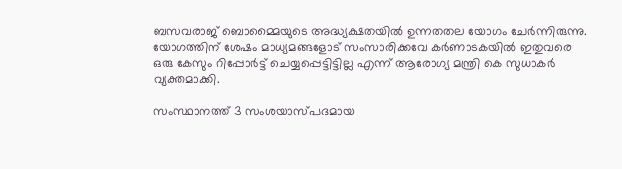ബസവരാജ് ബൊമ്മൈയുടെ അദ്ധ്യക്ഷതയില്‍ ഉന്നതതല യോഗം ചേര്‍ന്നിരുന്നു. യോഗത്തിന് ശേഷം മാധ്യമങ്ങളോട് സംസാരിക്കവേ കര്‍ണാടകയില്‍ ഇതുവരെ ഒരു കേസും റിപ്പോര്‍ട്ട് ചെയ്യപ്പെട്ടിട്ടില്ല എന്ന് ആരോഗ്യ മന്ത്രി കെ സുധാകര്‍ വ്യക്തമാക്കി.

സംസ്ഥാനത്ത് 3 സംശയാസ്പദമായ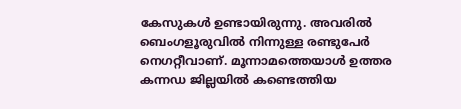കേസുകള്‍ ഉണ്ടായിരുന്നു. അവരില്‍ ബെംഗളൂരുവില്‍ നിന്നുള്ള രണ്ടുപേര്‍ നെഗറ്റീവാണ്. മൂന്നാമത്തെയാള്‍ ഉത്തര കന്നഡ ജില്ലയില്‍ കണ്ടെത്തിയ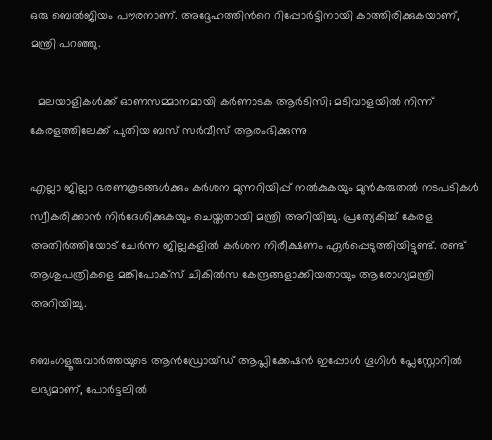ഒരു ബെല്‍ജിയം പൗരനാണ്. അദ്ദേഹത്തിന്‍റെ റിപ്പോര്‍ട്ടിനായി കാത്തിരിക്കുകയാണ്, മന്ത്രി പറഞ്ഞു.

  മലയാളികൾക്ക് ഓണസമ്മാനമായി കർണാടക ആർടിസി; മടിവാളയിൽ നിന്ന് കേരളത്തിലേക്ക് പുതിയ ബസ് സർവീസ് ആരംഭിക്കുന്നു

എല്ലാ ജില്ലാ ഭരണകൂടങ്ങള്‍ക്കും കര്‍ശന മുന്നറിയിപ്പ് നല്‍കുകയും മുന്‍കരുതല്‍ നടപടികള്‍ സ്വീകരിക്കാന്‍ നിര്‍ദേശിക്കുകയും ചെയ്തതായി മന്ത്രി അറിയിച്ചു. പ്രത്യേകിച്ച്‌ കേരള അതിര്‍ത്തിയോട് ചേര്‍ന്ന ജില്ലകളില്‍ കര്‍ശന നിരീക്ഷണം ഏര്‍പ്പെടുത്തിയിട്ടുണ്ട്. രണ്ട് ആശുപത്രികളെ മങ്കിപോക്സ് ചികില്‍സ കേന്ദ്രങ്ങളാക്കിയതായും ആരോഗ്യമന്ത്രി അറിയിച്ചു.

ബെംഗളൂരുവാർത്തയുടെ ആൻഡ്രോയ്ഡ് ആപ്ലിക്കേഷൻ ഇപ്പോൾ ഗൂഗിൾ പ്ലേസ്റ്റോറിൽ ലഭ്യമാണ്, പോർട്ടലിൽ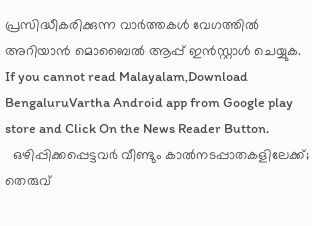പ്രസിദ്ധീകരിക്കുന്ന വാർത്തകൾ വേഗത്തിൽ അറിയാൻ മൊബൈൽ ആപ്പ് ഇൻസ്റ്റാൾ ചെയ്യുക. If you cannot read Malayalam,Download BengaluruVartha Android app from Google play store and Click On the News Reader Button.
  ഒഴിപ്പിക്കപ്പെട്ടവർ വീണ്ടും കാൽനടപ്പാതകളിലേക്ക്; തെരുവ്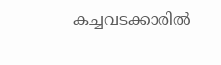കച്ചവടക്കാരിൽ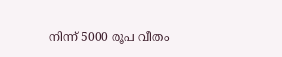നിന്ന് 5000 രൂപ വീതം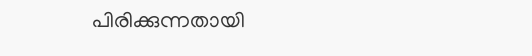പിരിക്കുന്നതായി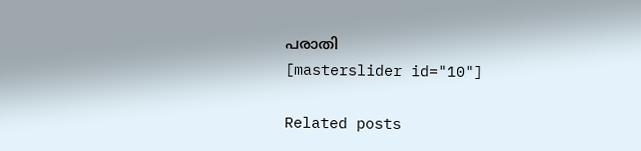പരാതി
[masterslider id="10"]

Related posts